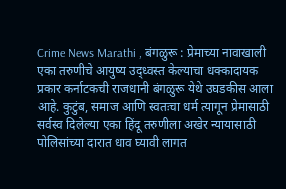Crime News Marathi , बंगळुरू : प्रेमाच्या नावाखाली एका तरुणीचे आयुष्य उद्ध्वस्त केल्याचा धक्कादायक प्रकार कर्नाटकची राजधानी बंगळुरू येथे उघडकीस आला आहे. कुटुंब, समाज आणि स्वतःचा धर्म त्यागून प्रेमासाठी सर्वस्व दिलेल्या एका हिंदू तरुणीला अखेर न्यायासाठी पोलिसांच्या दारात धाव घ्यावी लागत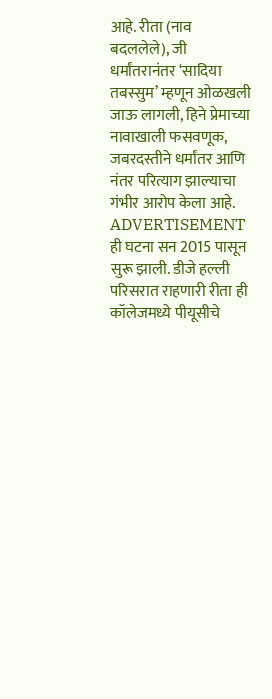आहे. रीता (नाव बदललेले), जी धर्मांतरानंतर ‘सादिया तबस्सुम’ म्हणून ओळखली जाऊ लागली, हिने प्रेमाच्या नावाखाली फसवणूक, जबरदस्तीने धर्मांतर आणि नंतर परित्याग झाल्याचा गंभीर आरोप केला आहे.
ADVERTISEMENT
ही घटना सन 2015 पासून सुरू झाली. डीजे हल्ली परिसरात राहणारी रीता ही कॉलेजमध्ये पीयूसीचे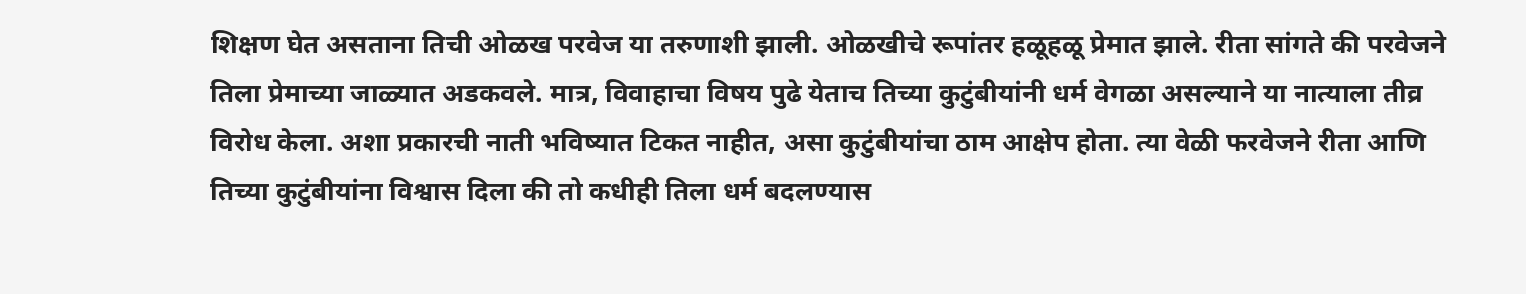शिक्षण घेत असताना तिची ओळख परवेज या तरुणाशी झाली. ओळखीचे रूपांतर हळूहळू प्रेमात झाले. रीता सांगते की परवेजने तिला प्रेमाच्या जाळ्यात अडकवले. मात्र, विवाहाचा विषय पुढे येताच तिच्या कुटुंबीयांनी धर्म वेगळा असल्याने या नात्याला तीव्र विरोध केला. अशा प्रकारची नाती भविष्यात टिकत नाहीत, असा कुटुंबीयांचा ठाम आक्षेप होता. त्या वेळी फरवेजने रीता आणि तिच्या कुटुंबीयांना विश्वास दिला की तो कधीही तिला धर्म बदलण्यास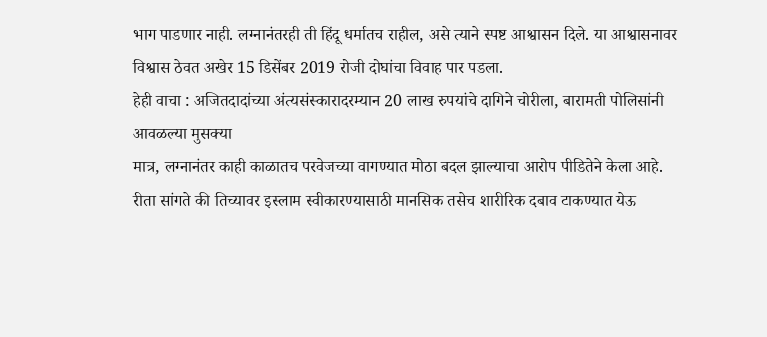भाग पाडणार नाही. लग्नानंतरही ती हिंदू धर्मातच राहील, असे त्याने स्पष्ट आश्वासन दिले. या आश्वासनावर विश्वास ठेवत अखेर 15 डिसेंबर 2019 रोजी दोघांचा विवाह पार पडला.
हेही वाचा : अजितदादांच्या अंत्यसंस्कारादरम्यान 20 लाख रुपयांचे दागिने चोरीला, बारामती पोलिसांनी आवळल्या मुसक्या
मात्र, लग्नानंतर काही काळातच परवेजच्या वागण्यात मोठा बदल झाल्याचा आरोप पीडितेने केला आहे. रीता सांगते की तिच्यावर इस्लाम स्वीकारण्यासाठी मानसिक तसेच शारीरिक दबाव टाकण्यात येऊ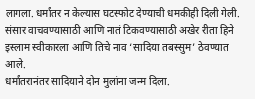लागला. धर्मांतर न केल्यास घटस्फोट देण्याची धमकीही दिली गेली. संसार वाचवण्यासाठी आणि नातं टिकवण्यासाठी अखेर रीता हिने इस्लाम स्वीकारला आणि तिचे नाव ‘सादिया तबस्सुम’ ठेवण्यात आले.
धर्मांतरानंतर सादियाने दोन मुलांना जन्म दिला.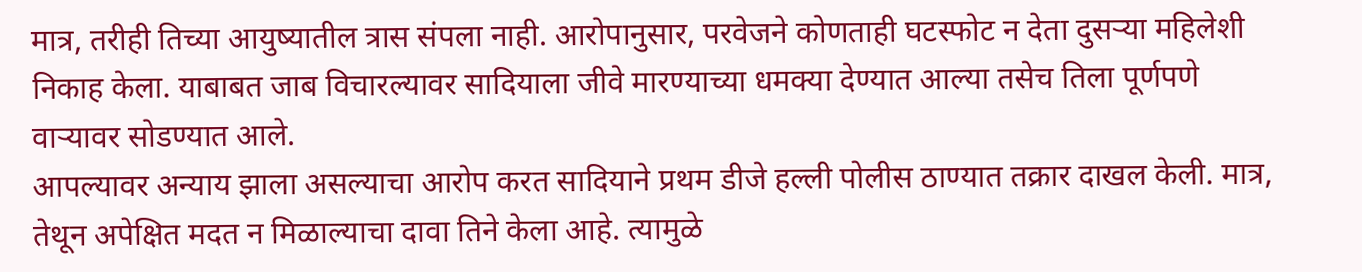मात्र, तरीही तिच्या आयुष्यातील त्रास संपला नाही. आरोपानुसार, परवेजने कोणताही घटस्फोट न देता दुसऱ्या महिलेशी निकाह केला. याबाबत जाब विचारल्यावर सादियाला जीवे मारण्याच्या धमक्या देण्यात आल्या तसेच तिला पूर्णपणे वाऱ्यावर सोडण्यात आले.
आपल्यावर अन्याय झाला असल्याचा आरोप करत सादियाने प्रथम डीजे हल्ली पोलीस ठाण्यात तक्रार दाखल केली. मात्र, तेथून अपेक्षित मदत न मिळाल्याचा दावा तिने केला आहे. त्यामुळे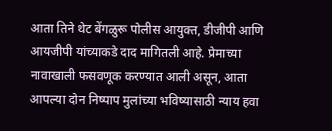आता तिने थेट बेंगळुरू पोलीस आयुक्त, डीजीपी आणि आयजीपी यांच्याकडे दाद मागितली आहे. प्रेमाच्या नावाखाली फसवणूक करण्यात आली असून, आता आपल्या दोन निष्पाप मुलांच्या भविष्यासाठी न्याय हवा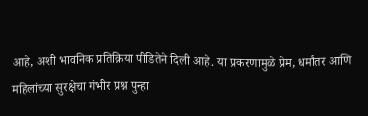आहे, अशी भावनिक प्रतिक्रिया पीडितेने दिली आहे. या प्रकरणामुळे प्रेम, धर्मांतर आणि महिलांच्या सुरक्षेचा गंभीर प्रश्न पुन्हा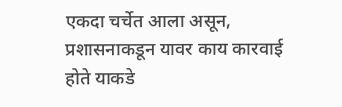एकदा चर्चेत आला असून, प्रशासनाकडून यावर काय कारवाई होते याकडे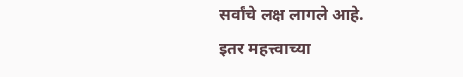सर्वांचे लक्ष लागले आहे.
इतर महत्त्वाच्या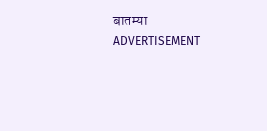बातम्या
ADVERTISEMENT